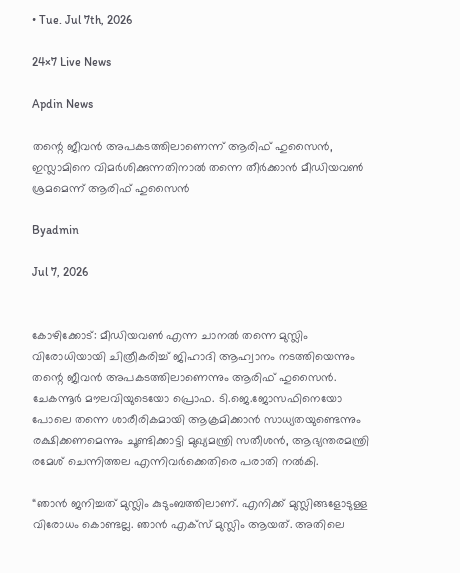• Tue. Jul 7th, 2026

24×7 Live News

Apdin News

തന്റെ ജീവന്‍ അപകടത്തിലാണെന്ന് ആരിഫ് ഹുസൈന്‍, ഇസ്ലാമിനെ വിമര്‍ശിക്കുന്നതിനാല്‍ തന്നെ തീര്‍ക്കാന്‍ മീഡിയവണ്‍ ശ്രമമെന്ന് ആരിഫ് ഹുസൈന്‍

Byadmin

Jul 7, 2026


കോഴിക്കോട്: മീഡിയവണ്‍ എന്ന ചാനല്‍ തന്നെ മുസ്ലിം വിരോധിയായി ചിത്രീകരിച്ച് ജിഹാദി ആഹ്വാനം നടത്തിയെന്നും തന്റെ ജീവന്‍ അപകടത്തിലാണെന്നും ആരിഫ് ഹുസൈന്‍. ചേകന്നൂര്‍ മൗലവിയുടെയോ പ്രൊഫ. ടി.ജെ.ജോസഫിനെയോ പോലെ തന്നെ ശാരീരികമായി ആക്രമിക്കാന്‍ സാധ്യതയുണ്ടെന്നും രക്ഷിക്കണമെന്നും ചൂണ്ടിക്കാട്ടി മുഖ്യമന്ത്രി സതീശന്‍, ആഭ്യന്തരമന്ത്രി രമേശ് ചെന്നിത്തല എന്നിവര്‍ക്കെതിരെ പരാതി നല്‍കി.

“ഞാന്‍ ജനിച്ചത് മുസ്ലിം കുടുംബത്തിലാണ്. എനിക്ക് മുസ്ലിങ്ങളോടുള്ള വിരോധം കൊണ്ടല്ല. ഞാന്‍ എക്സ് മുസ്ലിം ആയത്. അതിലെ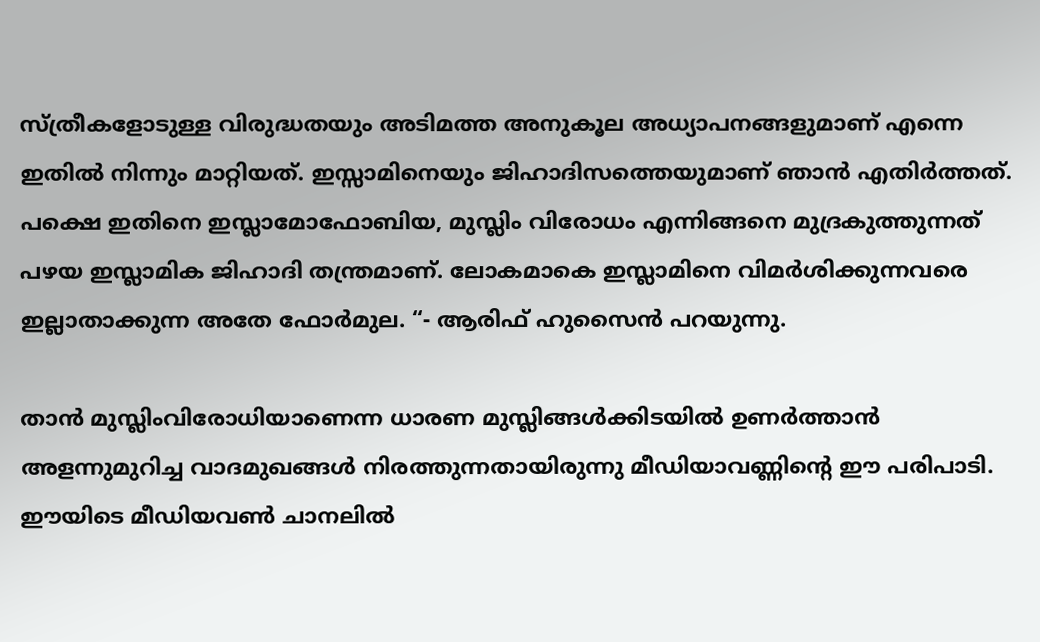സ്ത്രീകളോടുള്ള വിരുദ്ധതയും അടിമത്ത അനുകൂല അധ്യാപനങ്ങളുമാണ് എന്നെ ഇതില്‍ നിന്നും മാറ്റിയത്. ഇസ്സാമിനെയും ജിഹാദിസത്തെയുമാണ് ഞാന്‍ എതിര്‍ത്തത്. പക്ഷെ ഇതിനെ ഇസ്ലാമോഫോബിയ, മുസ്ലിം വിരോധം എന്നിങ്ങനെ മുദ്രകുത്തുന്നത് പഴയ ഇസ്ലാമിക ജിഹാദി തന്ത്രമാണ്. ലോകമാകെ ഇസ്ലാമിനെ വിമര്‍ശിക്കുന്നവരെ ഇല്ലാതാക്കുന്ന അതേ ഫോര്‍മുല. “- ആരിഫ് ഹുസൈന്‍ പറയുന്നു.

താന്‍ മുസ്ലിംവിരോധിയാണെന്ന ധാരണ മുസ്ലിങ്ങള്‍ക്കിടയില്‍ ഉണര്‍ത്താന്‍ അളന്നുമുറിച്ച വാദമുഖങ്ങള്‍ നിരത്തുന്നതായിരുന്നു മീഡിയാവണ്ണിന്റെ ഈ പരിപാടി. ഈയിടെ മീഡിയവണ്‍ ചാനലില്‍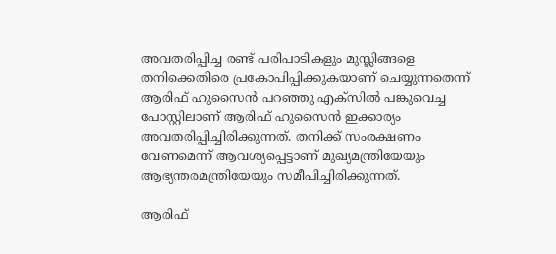അവതരിപ്പിച്ച രണ്ട് പരിപാടികളും മുസ്ലിങ്ങളെ തനിക്കെതിരെ പ്രകോപിപ്പിക്കുകയാണ് ചെയ്യുന്നതെന്ന് ആരിഫ് ഹുസൈന്‍ പറഞ്ഞു എക്സില്‍ പങ്കുവെച്ച പോസ്റ്റിലാണ് ആരിഫ് ഹുസൈന്‍ ഇക്കാര്യം അവതരിപ്പിച്ചിരിക്കുന്നത്. തനിക്ക് സംരക്ഷണം വേണമെന്ന് ആവശ്യപ്പെട്ടാണ് മുഖ്യമന്ത്രിയേയും ആഭ്യന്തരമന്ത്രിയേയും സമീപിച്ചിരിക്കുന്നത്.

ആരിഫ്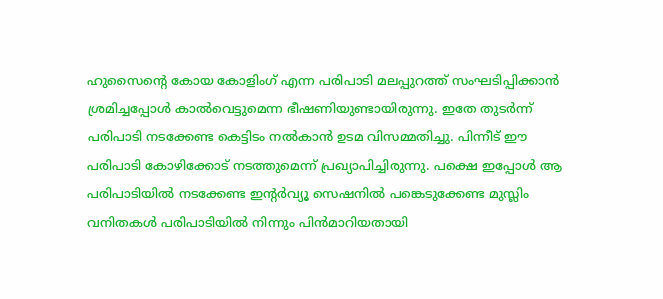ഹുസൈന്റെ കോയ കോളിംഗ് എന്ന പരിപാടി മലപ്പുറത്ത് സംഘടിപ്പിക്കാന്‍ ശ്രമിച്ചപ്പോള്‍ കാല്‍വെട്ടുമെന്ന ഭീഷണിയുണ്ടായിരുന്നു. ഇതേ തുടര്‍ന്ന് പരിപാടി നടക്കേണ്ട കെട്ടിടം നല്‍കാന്‍ ഉടമ വിസമ്മതിച്ചു. പിന്നീട് ഈ പരിപാടി കോഴിക്കോട് നടത്തുമെന്ന് പ്രഖ്യാപിച്ചിരുന്നു. പക്ഷെ ഇപ്പോള്‍ ആ പരിപാടിയില്‍ നടക്കേണ്ട ഇന്‍റര്‍വ്യൂ സെഷനില്‍ പങ്കെടുക്കേണ്ട മുസ്ലിം വനിതകള്‍ പരിപാടിയില്‍ നിന്നും പിന്‍മാറിയതായി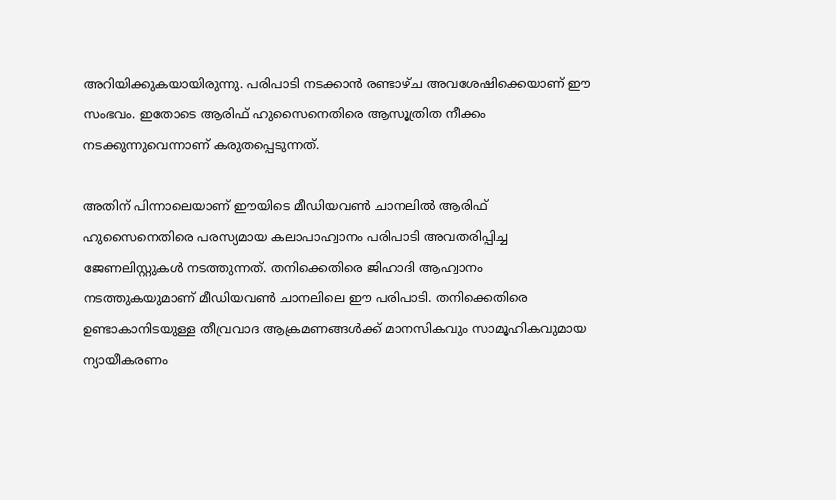അറിയിക്കുകയായിരുന്നു. പരിപാടി നടക്കാന്‍ രണ്ടാഴ്ച അവശേഷിക്കെയാണ് ഈ സംഭവം. ഇതോടെ ആരിഫ് ഹുസൈനെതിരെ ആസൂത്രിത നീക്കം നടക്കുന്നുവെന്നാണ് കരുതപ്പെടുന്നത്.

അതിന് പിന്നാലെയാണ് ഈയിടെ മീഡിയവണ്‍ ചാനലില്‍ ആരിഫ് ഹുസൈനെതിരെ പരസ്യമായ കലാപാഹ്വാനം പരിപാടി അവതരിപ്പിച്ച ജേണലിസ്റ്റുകള്‍ നടത്തുന്നത്. തനിക്കെതിരെ ജിഹാദി ആഹ്വാനം നടത്തുകയുമാണ് മീഡിയവണ്‍ ചാനലിലെ ഈ പരിപാടി. തനിക്കെതിരെ ഉണ്ടാകാനിടയുള്ള തീവ്രവാദ ആക്രമണങ്ങള്‍ക്ക് മാനസികവും സാമൂഹികവുമായ ന്യായീകരണം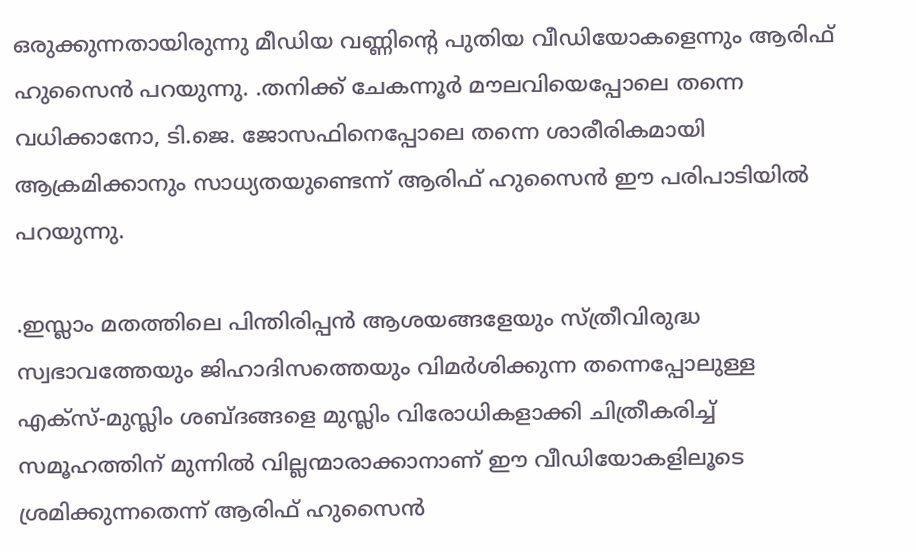ഒരുക്കുന്നതായിരുന്നു മീഡിയ വണ്ണിന്റെ പുതിയ വീഡിയോകളെന്നും ആരിഫ് ഹുസൈന്‍ പറയുന്നു. .തനിക്ക് ചേകന്നൂര്‍ മൗലവിയെപ്പോലെ തന്നെ വധിക്കാനോ, ടി.ജെ. ജോസഫിനെപ്പോലെ തന്നെ ശാരീരികമായി ആക്രമിക്കാനും സാധ്യതയുണ്ടെന്ന് ആരിഫ് ഹുസൈന്‍ ഈ പരിപാടിയില്‍ പറയുന്നു.

.ഇസ്ലാം മതത്തിലെ പിന്തിരിപ്പന്‍ ആശയങ്ങളേയും സ്ത്രീവിരുദ്ധ സ്വഭാവത്തേയും ജിഹാദിസത്തെയും വിമര്‍ശിക്കുന്ന തന്നെപ്പോലുള്ള എക്‌സ്-മുസ്ലിം ശബ്ദങ്ങളെ മുസ്ലിം വിരോധികളാക്കി ചിത്രീകരിച്ച്‌ സമൂഹത്തിന് മുന്നില്‍ വില്ലന്മാരാക്കാനാണ് ഈ വീഡിയോകളിലൂടെ ശ്രമിക്കുന്നതെന്ന് ആരിഫ് ഹുസൈന്‍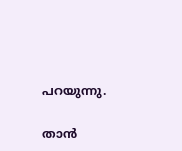പറയുന്നു.

താന്‍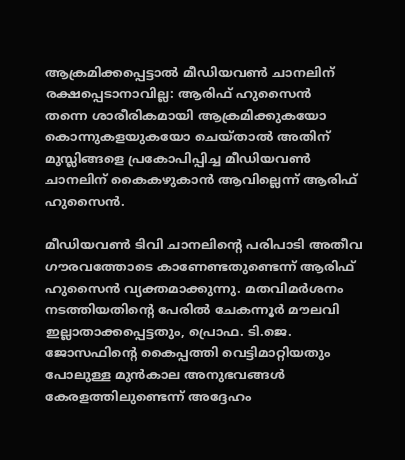ആക്രമിക്കപ്പെട്ടാല്‍ മീഡിയവണ്‍ ചാനലിന് രക്ഷപ്പെടാനാവില്ല: ആരിഫ് ഹുസൈന്‍
തന്നെ ശാരീരികമായി ആക്രമിക്കുകയോ കൊന്നുകളയുകയോ ചെയ്താല്‍ അതിന് മുസ്ലിങ്ങളെ പ്രകോപിപ്പിച്ച മീഡിയവണ്‍ ചാനലിന് കൈകഴുകാന്‍ ആവില്ലെന്ന് ആരിഫ് ഹുസൈന്‍.

മീഡിയവണ്‍ ടിവി ചാനലിന്റെ പരിപാടി അതീവ ഗൗരവത്തോടെ കാണേണ്ടതുണ്ടെന്ന് ആരിഫ് ഹുസൈന്‍ വ്യക്തമാക്കുന്നു. മതവിമര്‍ശനം നടത്തിയതിന്റെ പേരില്‍ ചേകന്നൂര്‍ മൗലവി ഇല്ലാതാക്കപ്പെട്ടതും, പ്രൊഫ. ടി.ജെ. ജോസഫിന്റെ കൈപ്പത്തി വെട്ടിമാറ്റിയതും പോലുള്ള മുന്‍കാല അനുഭവങ്ങള്‍ കേരളത്തിലുണ്ടെന്ന് അദ്ദേഹം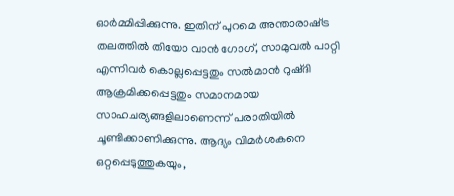ഓര്‍മ്മിപ്പിക്കുന്നു. ഇതിന് പുറമെ അന്താരാഷ്‌ട്ര തലത്തില്‍ തിയോ വാന്‍ ഗോഗ്, സാമുവല്‍ പാറ്റി എന്നിവര്‍ കൊല്ലപ്പെട്ടതും സല്‍മാന്‍ റുഷ്ദി ആക്രമിക്കപ്പെട്ടതും സമാനമായ സാഹചര്യങ്ങളിലാണെന്ന് പരാതിയില്‍ ചൂണ്ടിക്കാണിക്കുന്നു. ആദ്യം വിമര്‍ശകനെ ഒറ്റപ്പെടുത്തുകയും,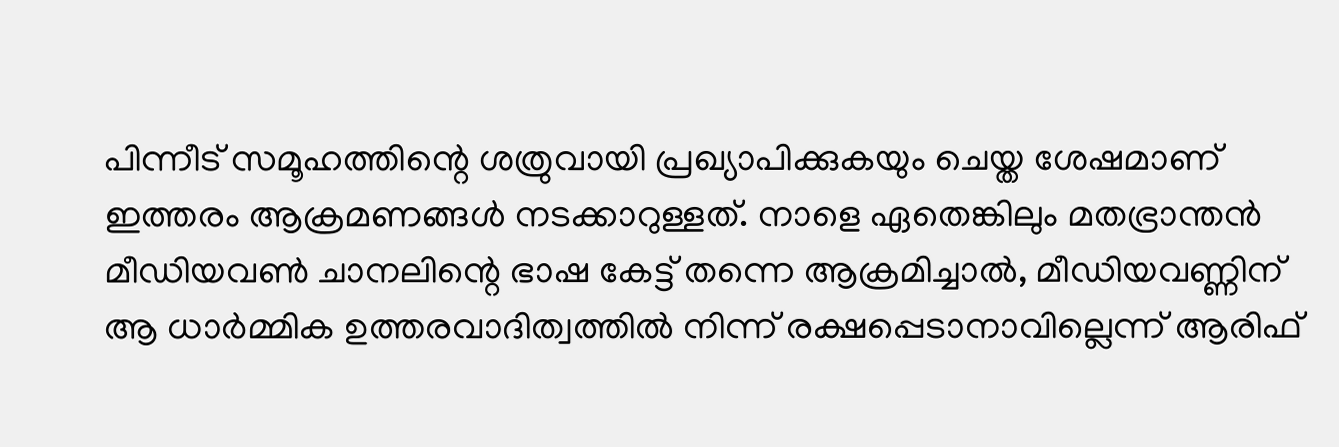പിന്നീട് സമൂഹത്തിന്റെ ശത്രുവായി പ്രഖ്യാപിക്കുകയും ചെയ്ത ശേഷമാണ് ഇത്തരം ആക്രമണങ്ങള്‍ നടക്കാറുള്ളത്. നാളെ ഏതെങ്കിലും മതഭ്രാന്തന്‍ മീഡിയവണ്‍ ചാനലിന്റെ ഭാഷ കേട്ട് തന്നെ ആക്രമിച്ചാല്‍, മീഡിയവണ്ണിന് ആ ധാര്‍മ്മിക ഉത്തരവാദിത്വത്തില്‍ നിന്ന് രക്ഷപ്പെടാനാവില്ലെന്ന് ആരിഫ്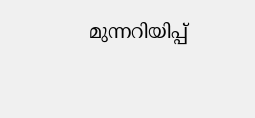മുന്നറിയിപ്പ്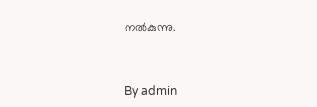നല്‍കുന്നു.



By admin